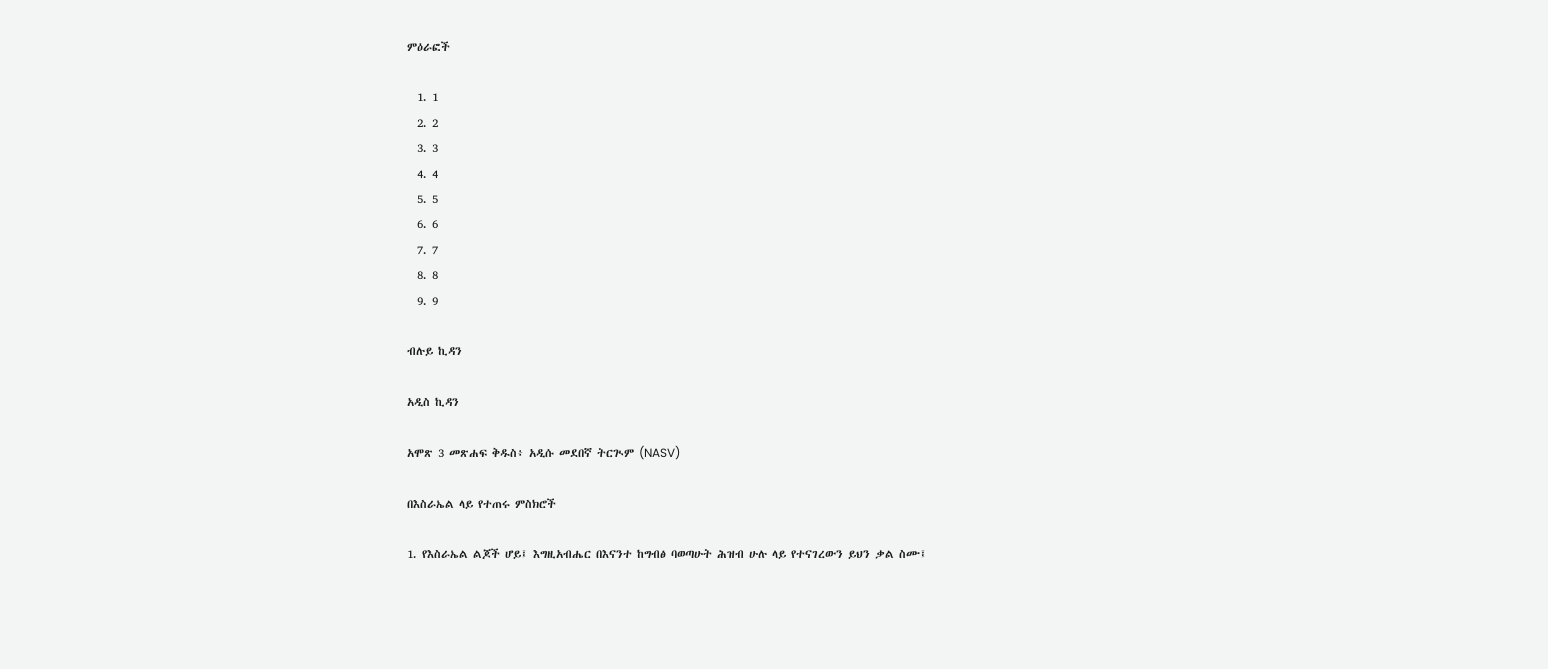ምዕራፎች

  1. 1
  2. 2
  3. 3
  4. 4
  5. 5
  6. 6
  7. 7
  8. 8
  9. 9

ብሉይ ኪዳን

አዲስ ኪዳን

አሞጽ 3 መጽሐፍ ቅዱስ፥ አዲሱ መደበኛ ትርጒም (NASV)

በእስራኤል ላይ የተጠሩ ምስክሮች

1. የእስራኤል ልጆች ሆይ፤ እግዚአብሔር በእናንተ ከግብፅ ባወጣሁት ሕዝብ ሁሉ ላይ የተናገረውን ይህን ቃል ስሙ፤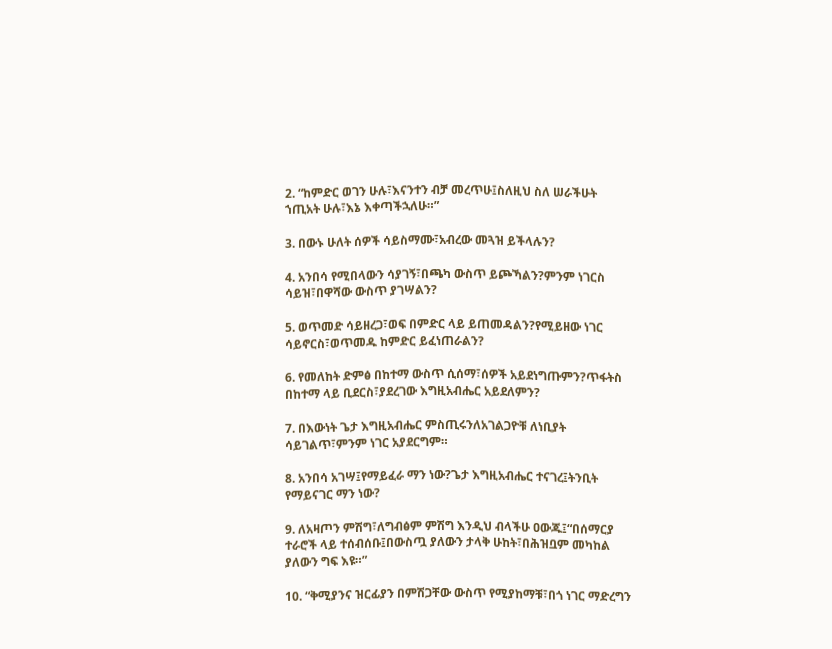2. “ከምድር ወገን ሁሉ፣እናንተን ብቻ መረጥሁ፤ስለዚህ ስለ ሠራችሁት ኀጢአት ሁሉ፣እኔ እቀጣችኋለሁ።”

3. በውኑ ሁለት ሰዎች ሳይስማሙ፣አብረው መጓዝ ይችላሉን?

4. አንበሳ የሚበላውን ሳያገኝ፣በጫካ ውስጥ ይጮኻልን?ምንም ነገርስ ሳይዝ፣በዋሻው ውስጥ ያገሣልን?

5. ወጥመድ ሳይዘረጋ፣ወፍ በምድር ላይ ይጠመዳልን?የሚይዘው ነገር ሳይኖርስ፣ወጥመዱ ከምድር ይፈነጠራልን?

6. የመለከት ድምፅ በከተማ ውስጥ ሲሰማ፣ሰዎች አይደነግጡምን?ጥፋትስ በከተማ ላይ ቢደርስ፣ያደረገው እግዚአብሔር አይደለምን?

7. በእውነት ጌታ እግዚአብሔር ምስጢሩንለአገልጋዮቹ ለነቢያት ሳይገልጥ፣ምንም ነገር አያደርግም።

8. አንበሳ አገሣ፤የማይፈራ ማን ነው?ጌታ እግዚአብሔር ተናገረ፤ትንቢት የማይናገር ማን ነው?

9. ለአዛጦን ምሽግ፣ለግብፅም ምሽግ እንዲህ ብላችሁ ዐውጁ፤“በሰማርያ ተራሮች ላይ ተሰብሰቡ፤በውስጧ ያለውን ታላቅ ሁከት፣በሕዝቧም መካከል ያለውን ግፍ እዩ።”

10. “ቅሚያንና ዝርፊያን በምሽጋቸው ውስጥ የሚያከማቹ፣በጎ ነገር ማድረግን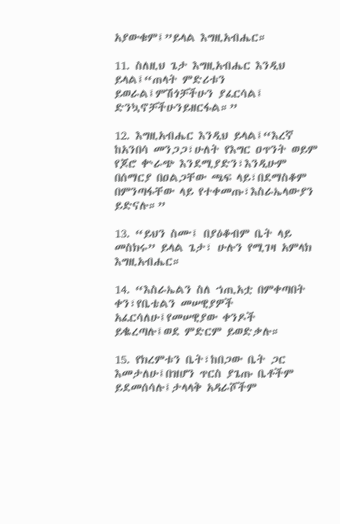አያውቁም፤”ይላል እግዚአብሔር።

11. ስለዚህ ጌታ እግዚአብሔር እንዲህ ይላል፤“ጠላት ምድሪቱን ይወራል፤ምሽጎቻችሁን ያፈርሳል፤ ድንኳኖቻችሁንይዘርፋል።”

12. እግዚአብሔር እንዲህ ይላል፤“እረኛ ከአንበሳ መንጋጋ፣ሁለት የእግር ዐጥንት ወይም የጆሮ ቍራጭ እንደሚያድን፣እንዲሁም በሰማርያ በዐልጋቸው ጫፍ ላይ፣በደማስቆም በምንጣፋቸው ላይ የተቀመጡ፣እስራኤላውያን ይድናሉ።”

13. “ይህን ስሙ፤ በያዕቆብም ቤት ላይ መስክሩ” ይላል ጌታ፣ ሁሉን የሚገዛ አምላክ እግዚአብሔር።

14. “እስራኤልን ስለ ኀጢአቷ በምቀጣበት ቀን፣የቤቴልን መሠዊያዎች አፈርሳለሁ፤የመሠዊያው ቀንዶች ይቈረጣሉ፤ወደ ምድርም ይወድቃሉ።

15. የክረምቱን ቤት፣ከበጋው ቤት ጋር እመታለሁ፤በዝሆን ጥርስ ያጌጡ ቤቶችም ይደመሰሳሉ፤ታላላቅ አዳራሾችም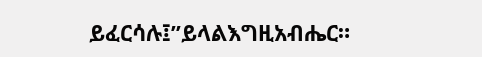ይፈርሳሉ፤”ይላልእግዚአብሔር።